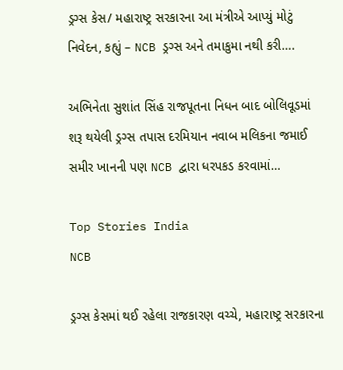ડ્રગ્સ કેસ/ મહારાષ્ટ્ર સરકારના આ મંત્રીએ આપ્યું મોટું નિવેદન, કહ્યું – NCB ડ્રગ્સ અને તમાકુમા નથી કરી….

અભિનેતા સુશાંત સિંહ રાજપૂતના નિધન બાદ બોલિવૂડમાં શરૂ થયેલી ડ્રગ્સ તપાસ દરમિયાન નવાબ મલિકના જમાઈ સમીર ખાનની પણ NCB દ્વારા ધરપકડ કરવામાં…

Top Stories India
NCB

ડ્રગ્સ કેસમાં થઈ રહેલા રાજકારણ વચ્ચે, મહારાષ્ટ્ર સરકારના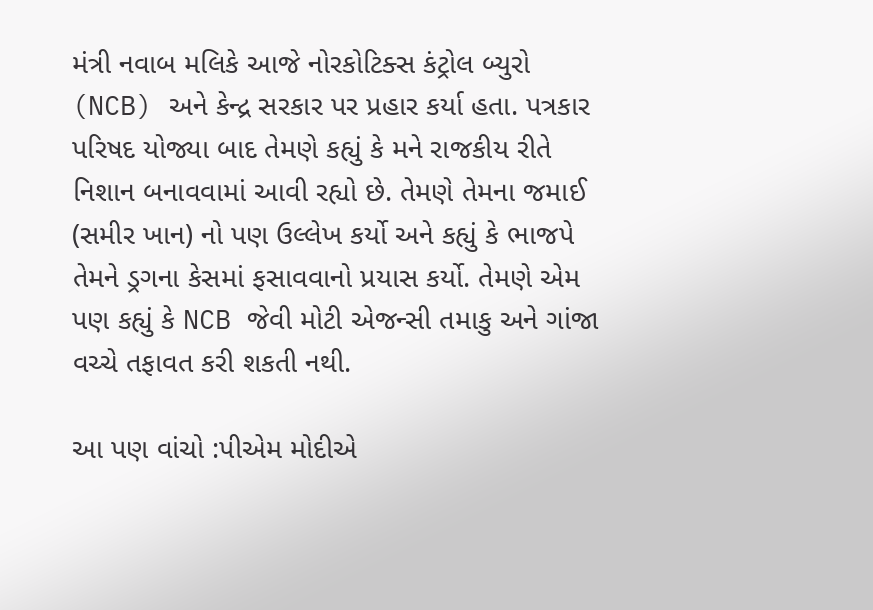મંત્રી નવાબ મલિકે આજે નોરકોટિક્સ કંટ્રોલ બ્યુરો (NCB) અને કેન્દ્ર સરકાર પર પ્રહાર કર્યા હતા. પત્રકાર પરિષદ યોજ્યા બાદ તેમણે કહ્યું કે મને રાજકીય રીતે નિશાન બનાવવામાં આવી રહ્યો છે. તેમણે તેમના જમાઈ (સમીર ખાન) નો પણ ઉલ્લેખ કર્યો અને કહ્યું કે ભાજપે તેમને ડ્રગના કેસમાં ફસાવવાનો પ્રયાસ કર્યો. તેમણે એમ પણ કહ્યું કે NCB જેવી મોટી એજન્સી તમાકુ અને ગાંજા વચ્ચે તફાવત કરી શકતી નથી.

આ પણ વાંચો :પીએમ મોદીએ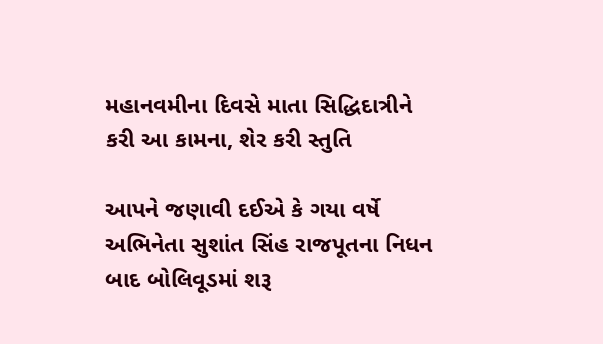મહાનવમીના દિવસે માતા સિદ્ધિદાત્રીને કરી આ કામના, શેર કરી સ્તુતિ

આપને જણાવી દઈએ કે ગયા વર્ષે અભિનેતા સુશાંત સિંહ રાજપૂતના નિધન બાદ બોલિવૂડમાં શરૂ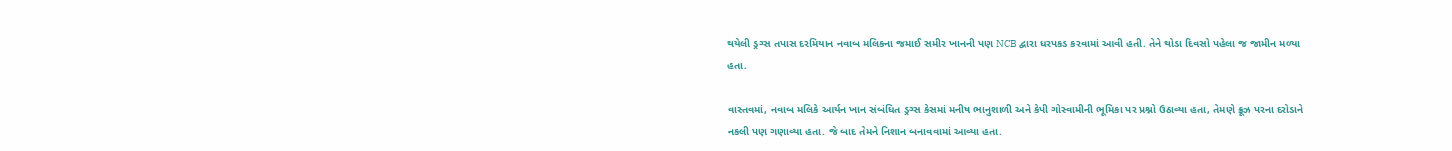થયેલી ડ્રગ્સ તપાસ દરમિયાન નવાબ મલિકના જમાઈ સમીર ખાનની પણ NCB દ્વારા ધરપકડ કરવામાં આવી હતી. તેને થોડા દિવસો પહેલા જ જામીન મળ્યા હતા.

વાસ્તવમાં, નવાબ મલિકે આર્યન ખાન સંબંધિત ડ્રગ્સ કેસમાં મનીષ ભાનુશાળી અને કેપી ગોસ્વામીની ભૂમિકા પર પ્રશ્નો ઉઠાવ્યા હતા, તેમણે ક્રૂઝ પરના દરોડાને નકલી પણ ગણાવ્યા હતા. જે બાદ તેમને નિશાન બનાવવામાં આવ્યા હતા.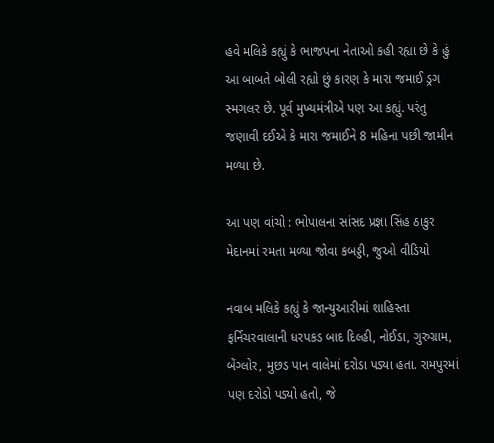હવે મલિકે કહ્યું કે ભાજપના નેતાઓ કહી રહ્યા છે કે હું આ બાબતે બોલી રહ્યો છું કારણ કે મારા જમાઈ ડ્રગ સ્મગલર છે. પૂર્વ મુખ્યમંત્રીએ પણ આ કહ્યું. પરંતુ  જણાવી દઈએ કે મારા જમાઈને 8 મહિના પછી જામીન મળ્યા છે.

આ પણ વાંચો : ભોપાલના સાંસદ પ્રજ્ઞા સિંહ ઠાકુર મેદાનમાં રમતા મળ્યા જોવા કબડ્ડી, જુઓ વીડિયો

નવાબ મલિકે કહ્યું કે જાન્યુઆરીમાં શાહિસ્તા ફર્નિચરવાલાની ધરપકડ બાદ દિલ્હી, નોઈડા, ગુરુગ્રામ, બેંગ્લોર, મુછડ પાન વાલેમાં દરોડા પડ્યા હતા. રામપુરમાં પણ દરોડો પડ્યો હતો, જે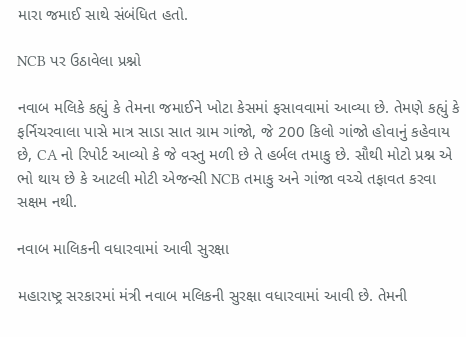મારા જમાઈ સાથે સંબંધિત હતો.

NCB પર ઉઠાવેલા પ્રશ્નો

નવાબ મલિકે કહ્યું કે તેમના જમાઈને ખોટા કેસમાં ફસાવવામાં આવ્યા છે. તેમણે કહ્યું કે ફર્નિચરવાલા પાસે માત્ર સાડા સાત ગ્રામ ગાંજો, જે 200 કિલો ગાંજો હોવાનું કહેવાય છે, CA નો રિપોર્ટ આવ્યો કે જે વસ્તુ મળી છે તે હર્બલ તમાકુ છે. સૌથી મોટો પ્રશ્ન એ ભો થાય છે કે આટલી મોટી એજન્સી NCB તમાકુ અને ગાંજા વચ્ચે તફાવત કરવા સક્ષમ નથી.

નવાબ માલિકની વધારવામાં આવી સુરક્ષા

મહારાષ્ટ્ર સરકારમાં મંત્રી નવાબ મલિકની સુરક્ષા વધારવામાં આવી છે. તેમની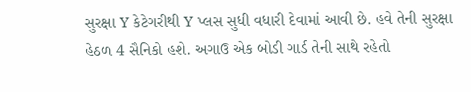સુરક્ષા Y કેટેગરીથી Y પ્લસ સુધી વધારી દેવામાં આવી છે. હવે તેની સુરક્ષા હેઠળ 4 સૈનિકો હશે. અગાઉ એક બોડી ગાર્ડ તેની સાથે રહેતો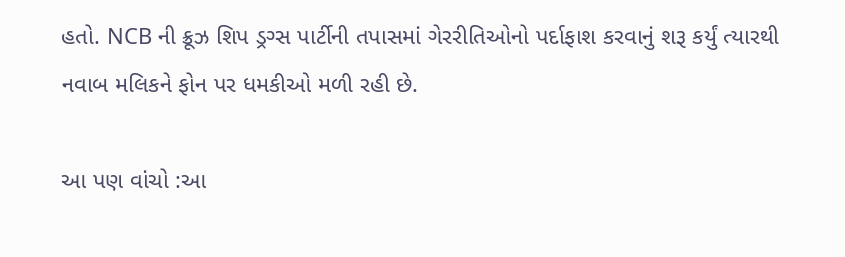હતો. NCB ની ક્રૂઝ શિપ ડ્રગ્સ પાર્ટીની તપાસમાં ગેરરીતિઓનો પર્દાફાશ કરવાનું શરૂ કર્યું ત્યારથી નવાબ મલિકને ફોન પર ધમકીઓ મળી રહી છે.

આ પણ વાંચો :આ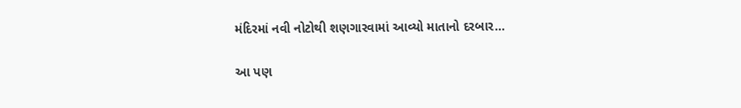મંદિરમાં નવી નોટોથી શણગારવામાં આવ્યો માતાનો દરબાર…

આ પણ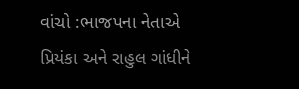વાંચો :ભાજપના નેતાએ પ્રિયંકા અને રાહુલ ગાંધીને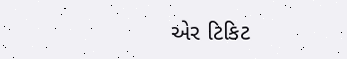એર ટિકિટ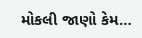મોકલી જાણો કેમ…